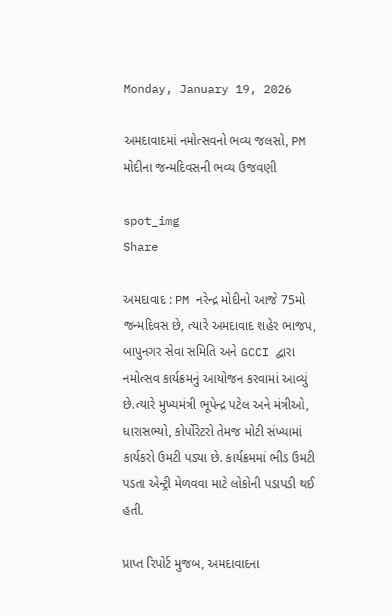Monday, January 19, 2026

અમદાવાદમાં નમોત્સવનો ભવ્ય જલસો, PM મોદીના જન્મદિવસની ભવ્ય ઉજવણી

spot_img
Share

અમદાવાદ : PM નરેન્દ્ર મોદીનો આજે 75મો જન્મદિવસ છે, ત્યારે અમદાવાદ શહેર ભાજપ, બાપુનગર સેવા સમિતિ અને GCCI દ્વારા નમોત્સવ કાર્યક્રમનું આયોજન કરવામાં આવ્યું છે.ત્યારે મુખ્યમંત્રી ભૂપેન્દ્ર પટેલ અને મંત્રીઓ, ધારાસભ્યો, કોર્પોરેટરો તેમજ મોટી સંખ્યામાં કાર્યકરો ઉમટી પડ્યા છે. કાર્યક્રમમાં ભીડ ઉમટી પડતા એન્ટ્રી મેળવવા માટે લોકોની પડાપડી થઈ હતી.

પ્રાપ્ત રિપોર્ટ મુજબ, અમદાવાદના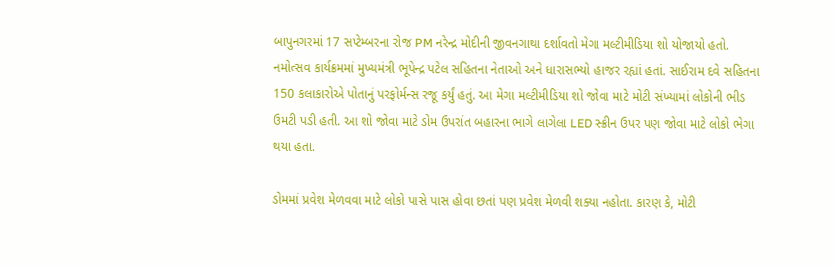બાપુનગરમાં 17 સપ્ટેમ્બરના રોજ PM નરેન્દ્ર મોદીની જીવનગાથા દર્શાવતો મેગા મલ્ટીમીડિયા શો યોજાયો હતો. નમોત્સવ કાર્યક્રમમાં મુખ્યમંત્રી ભૂપેન્દ્ર પટેલ સહિતના નેતાઓ અને ધારાસભ્યો હાજર રહ્યાં હતાં. સાઈરામ દવે સહિતના 150 કલાકારોએ પોતાનું પરફોર્મન્સ રજૂ કર્યું હતું. આ મેગા મલ્ટીમીડિયા શો જોવા માટે મોટી સંખ્યામાં લોકોની ભીડ ઉમટી પડી હતી. આ શો જોવા માટે ડોમ ઉપરાંત બહારના ભાગે લાગેલા LED સ્ક્રીન ઉપર પણ જોવા માટે લોકો ભેગા થયા હતા.

ડોમમાં પ્રવેશ મેળવવા માટે લોકો પાસે પાસ હોવા છતાં પણ પ્રવેશ મેળવી શક્યા નહોતા. કારણ કે, મોટી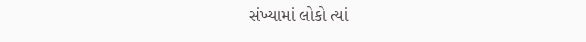સંખ્યામાં લોકો ત્યાં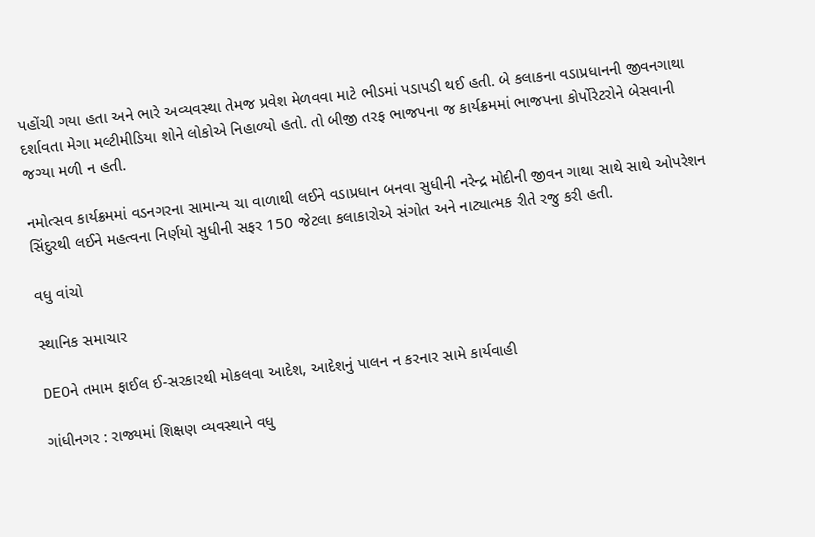પહોંચી ગયા હતા અને ભારે અવ્યવસ્થા તેમજ પ્રવેશ મેળવવા માટે ભીડમાં પડાપડી થઈ હતી. બે કલાકના વડાપ્રધાનની જીવનગાથા દર્શાવતા મેગા મલ્ટીમીડિયા શોને લોકોએ નિહાળ્યો હતો. તો બીજી તરફ ભાજપના જ કાર્યક્રમમાં ભાજપના કોર્પોરેટરોને બેસવાની જગ્યા મળી ન હતી.

નમોત્સવ કાર્યક્રમમાં વડનગરના સામાન્ય ચા વાળાથી લઈને વડાપ્રધાન બનવા સુધીની નરેન્દ્ર મોદીની જીવન ગાથા સાથે સાથે ઓપરેશન સિંદુરથી લઈને મહત્વના નિર્ણયો સુધીની સફર 150 જેટલા કલાકારોએ સંગોત અને નાટ્યાત્મક રીતે રજુ કરી હતી.

વધુ વાંચો

સ્થાનિક સમાચાર

DEOને તમામ ફાઈલ ઈ-સરકારથી મોકલવા આદેશ, આદેશનું પાલન ન કરનાર સામે કાર્યવાહી

ગાંધીનગર : રાજ્યમાં શિક્ષણ વ્યવસ્થાને વધુ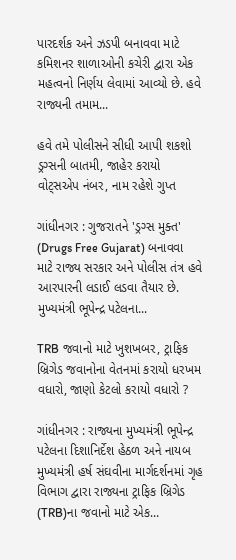પારદર્શક અને ઝડપી બનાવવા માટે કમિશનર શાળાઓની કચેરી દ્વારા એક મહત્વનો નિર્ણય લેવામાં આવ્યો છે. હવે રાજ્યની તમામ...

હવે તમે પોલીસને સીધી આપી શકશો ડ્રગ્સની બાતમી, જાહેર કરાયો વોટ્સએપ નંબર, નામ રહેશે ગુપ્ત

ગાંધીનગર : ગુજરાતને 'ડ્રગ્સ મુક્ત' (Drugs Free Gujarat) બનાવવા માટે રાજ્ય સરકાર અને પોલીસ તંત્ર હવે આરપારની લડાઈ લડવા તૈયાર છે. મુખ્યમંત્રી ભૂપેન્દ્ર પટેલના...

TRB જવાનો માટે ખુશખબર, ટ્રાફિક બ્રિગેડ જવાનોના વેતનમાં કરાયો ધરખમ વધારો, જાણો કેટલો કરાયો વધારો ?

ગાંધીનગર : રાજ્યના મુખ્યમંત્રી ભૂપેન્દ્ર પટેલના દિશાનિર્દેશ હેઠળ અને નાયબ મુખ્યમંત્રી હર્ષ સંઘવીના માર્ગદર્શનમાં ગૃહ વિભાગ દ્વારા રાજ્યના ટ્રાફિક બ્રિગેડ (TRB)ના જવાનો માટે એક...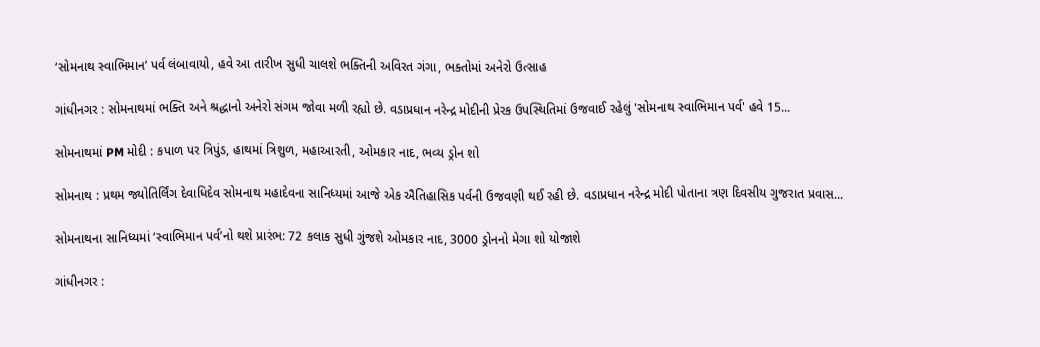‘સોમનાથ સ્વાભિમાન’ પર્વ લંબાવાયો, હવે આ તારીખ સુધી ચાલશે ભક્તિની અવિરત ગંગા, ભક્તોમાં અનેરો ઉત્સાહ

ગાંધીનગર : સોમનાથમાં ભક્તિ અને શ્રદ્ધાનો અનેરો સંગમ જોવા મળી રહ્યો છે. વડાપ્રધાન નરેન્દ્ર મોદીની પ્રેરક ઉપસ્થિતિમાં ઉજવાઈ રહેલું 'સોમનાથ સ્વાભિમાન પર્વ' હવે 15...

સોમનાથમાં PM મોદી : કપાળ પર ત્રિપુંડ, હાથમાં ત્રિશુળ, મહાઆરતી, ઓમકાર નાદ, ભવ્ય ડ્રોન શો

સોમનાથ : પ્રથમ જ્યોતિર્લિંગ દેવાધિદેવ સોમનાથ મહાદેવના સાનિધ્યમાં આજે એક ઐતિહાસિક પર્વની ઉજવણી થઈ રહી છે. વડાપ્રધાન નરેન્દ્ર મોદી પોતાના ત્રણ દિવસીય ગુજરાત પ્રવાસ...

સોમનાથના સાનિધ્યમાં ‘સ્વાભિમાન પર્વ’નો થશે પ્રારંભ: 72 કલાક સુધી ગુંજશે ઓમકાર નાદ, 3000 ડ્રોનનો મેગા શો યોજાશે

ગાંધીનગર :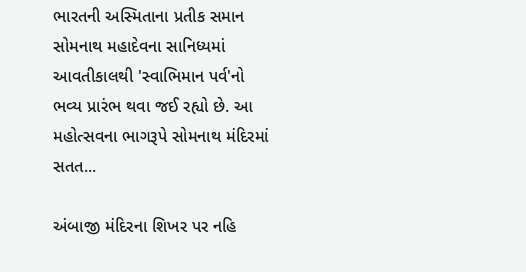ભારતની અસ્મિતાના પ્રતીક સમાન સોમનાથ મહાદેવના સાનિધ્યમાં આવતીકાલથી 'સ્વાભિમાન પર્વ'નો ભવ્ય પ્રારંભ થવા જઈ રહ્યો છે. આ મહોત્સવના ભાગરૂપે સોમનાથ મંદિરમાં સતત...

અંબાજી મંદિરના શિખર પર નહિ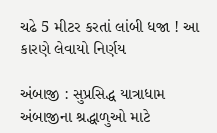ચઢે 5 મીટર કરતાં લાંબી ધજા ! આ કારણે લેવાયો નિર્ણય

અંબાજી : સુપ્રસિદ્ધ યાત્રાધામ અંબાજીના શ્રદ્ધાળુઓ માટે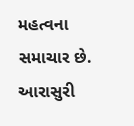મહત્વના સમાચાર છે. આરાસુરી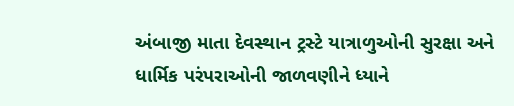અંબાજી માતા દેવસ્થાન ટ્રસ્ટે યાત્રાળુઓની સુરક્ષા અને ધાર્મિક પરંપરાઓની જાળવણીને ધ્યાને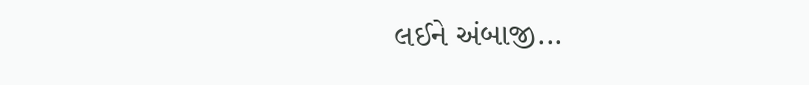લઈને અંબાજી...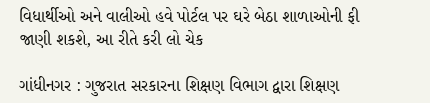વિધાર્થીઓ અને વાલીઓ હવે પોર્ટલ પર ઘરે બેઠા શાળાઓની ફી જાણી શકશે, આ રીતે કરી લો ચેક

ગાંધીનગર : ગુજરાત સરકારના શિક્ષણ વિભાગ દ્વારા શિક્ષણ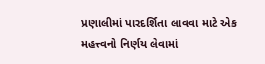પ્રણાલીમાં પારદર્શિતા લાવવા માટે એક મહત્ત્વનો નિર્ણય લેવામાં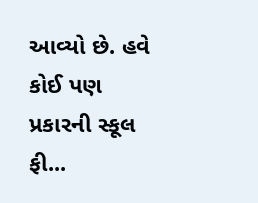આવ્યો છે. હવે કોઈ પણ પ્રકારની સ્કૂલ ફી...